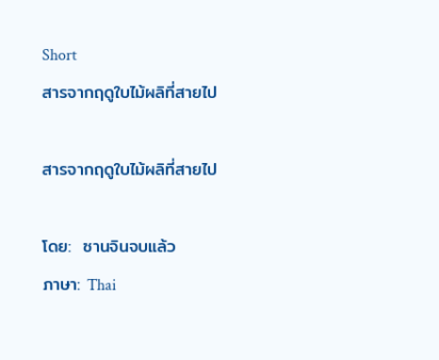Short
สารจากฤดูใบไม้ผลิที่สายไป

สารจากฤดูใบไม้ผลิที่สายไป

โดย:  ซานจินจบแล้ว
ภาษา: Thai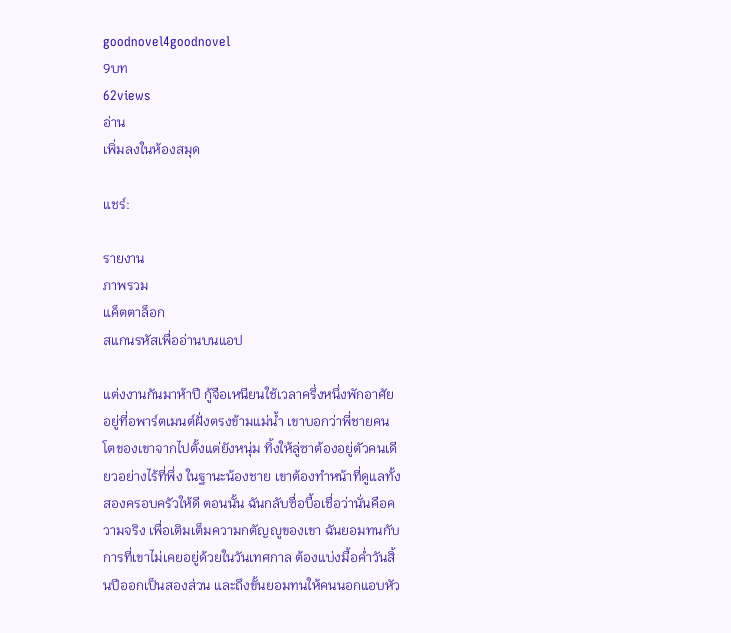goodnovel4goodnovel
9บท
62views
อ่าน
เพิ่มลงในห้องสมุด

แชร์:

รายงาน
ภาพรวม
แค็ตตาล็อก
สแกนรหัสเพื่ออ่านบนแอป

แต่งงานกันมาห้าปี กู้จือเหนียนใช้เวลาครึ่งหนึ่งพักอาศัยอยู่ที่อพาร์ตเมนต์ฝั่งตรงข้ามแม่น้ำ เขาบอกว่าพี่ชายคนโตของเขาจากไปตั้งแต่ยังหนุ่ม ทิ้งให้ลู่ซาต้องอยู่ตัวคนเดียวอย่างไร้ที่พึ่ง ในฐานะน้องชาย เขาต้องทำหน้าที่ดูแลทั้งสองครอบครัวให้ดี ตอนนั้น ฉันกลับซื่อบื้อเชื่อว่านั่นคือความจริง เพื่อเติมเต็มความกตัญญูของเขา ฉันยอมทนกับการที่เขาไม่เคยอยู่ด้วยในวันเทศกาล ต้องแบ่งมื้อค่ำวันสิ้นปีออกเป็นสองส่วน และถึงขั้นยอมทนให้คนนอกแอบหัว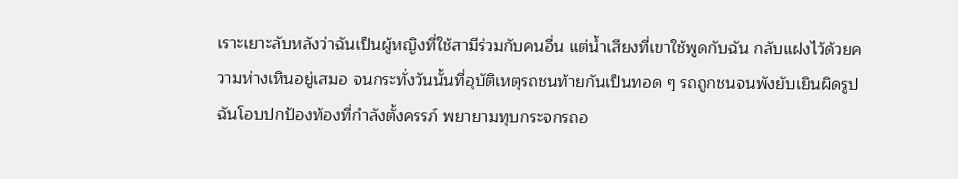เราะเยาะลับหลังว่าฉันเป็นผู้หญิงที่ใช้สามีร่วมกับคนอื่น แต่น้ำเสียงที่เขาใช้พูดกับฉัน กลับแฝงไว้ด้วยความห่างเหินอยู่เสมอ จนกระทั่งวันนั้นที่อุบัติเหตุรถชนท้ายกันเป็นทอด ๆ รถถูกชนจนพังยับเยินผิดรูป ฉันโอบปกป้องท้องที่กำลังตั้งครรภ์ พยายามทุบกระจกรถอ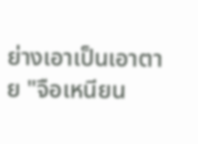ย่างเอาเป็นเอาตาย "จือเหนียน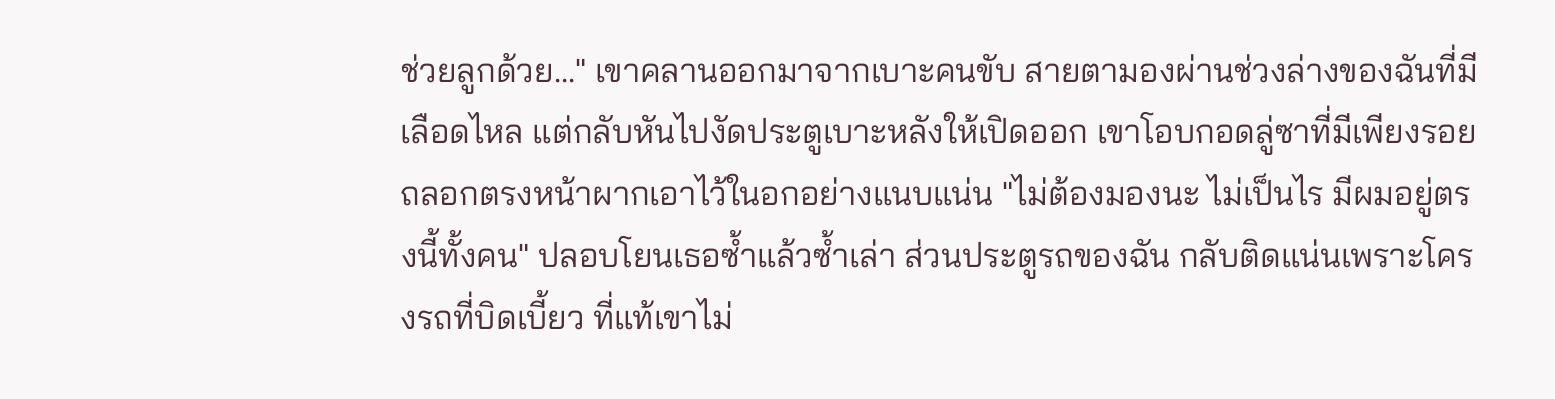ช่วยลูกด้วย..." เขาคลานออกมาจากเบาะคนขับ สายตามองผ่านช่วงล่างของฉันที่มีเลือดไหล แต่กลับหันไปงัดประตูเบาะหลังให้เปิดออก เขาโอบกอดลู่ซาที่มีเพียงรอยถลอกตรงหน้าผากเอาไว้ในอกอย่างแนบแน่น "ไม่ต้องมองนะ ไม่เป็นไร มีผมอยู่ตรงนี้ทั้งคน" ปลอบโยนเธอซ้ำแล้วซ้ำเล่า ส่วนประตูรถของฉัน กลับติดแน่นเพราะโครงรถที่บิดเบี้ยว ที่แท้เขาไม่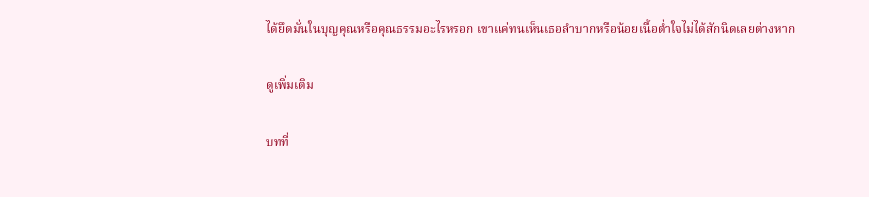ได้ยึดมั่นในบุญคุณหรือคุณธรรมอะไรหรอก เขาแค่ทนเห็นเธอลำบากหรือน้อยเนื้อต่ำใจไม่ได้สักนิดเลยต่างหาก

ดูเพิ่มเติม

บทที่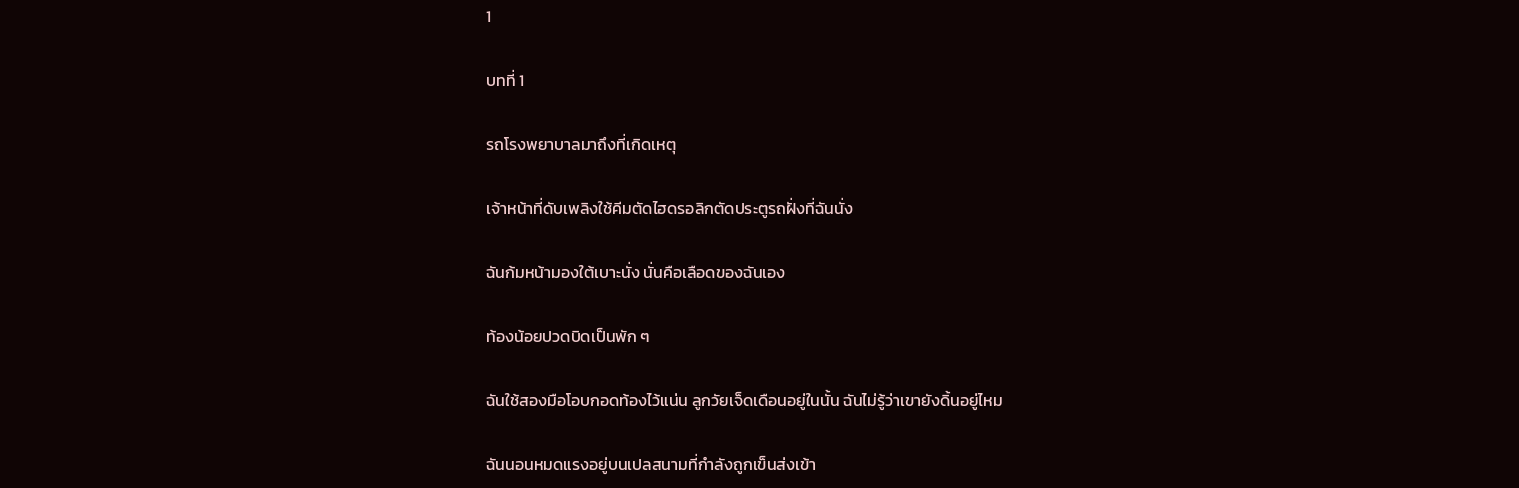1

บทที่ 1

รถโรงพยาบาลมาถึงที่เกิดเหตุ

เจ้าหน้าที่ดับเพลิงใช้คีมตัดไฮดรอลิกตัดประตูรถฝั่งที่ฉันนั่ง

ฉันก้มหน้ามองใต้เบาะนั่ง นั่นคือเลือดของฉันเอง

ท้องน้อยปวดบิดเป็นพัก ๆ

ฉันใช้สองมือโอบกอดท้องไว้แน่น ลูกวัยเจ็ดเดือนอยู่ในนั้น ฉันไม่รู้ว่าเขายังดิ้นอยู่ไหม

ฉันนอนหมดแรงอยู่บนเปลสนามที่กำลังถูกเข็นส่งเข้า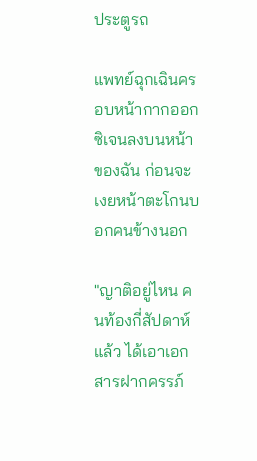ประตูรถ

แพทย์ฉุกเฉินครอบหน้ากากออกซิเจนลงบนหน้าของฉัน ก่อนจะเงยหน้าตะโกนบอกคนข้างนอก

"ญาติอยู่ไหน คนท้องกี่สัปดาห์แล้ว ได้เอาเอกสารฝากครรภ์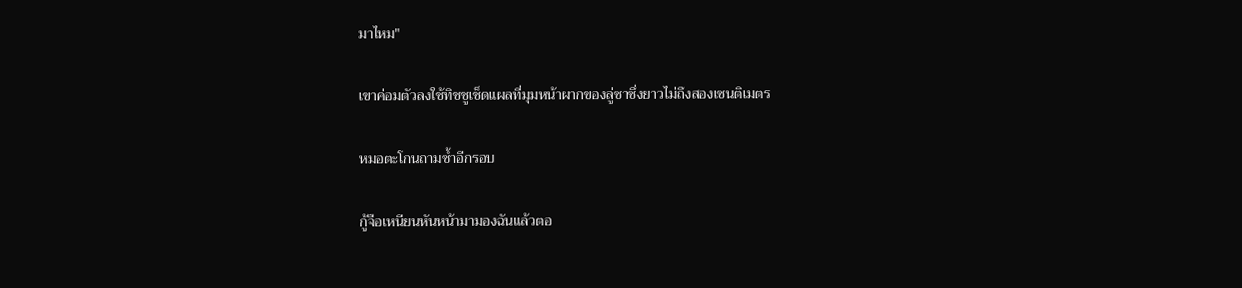มาไหม"

เขาค่อมตัวลงใช้ทิชชูเช็ดแผลที่มุมหน้าผากของลู่ซาซึ่งยาวไม่ถึงสองเซนติเมตร

หมอตะโกนถามซ้ำอีกรอบ

กู้จือเหนียนหันหน้ามามองฉันแล้วตอ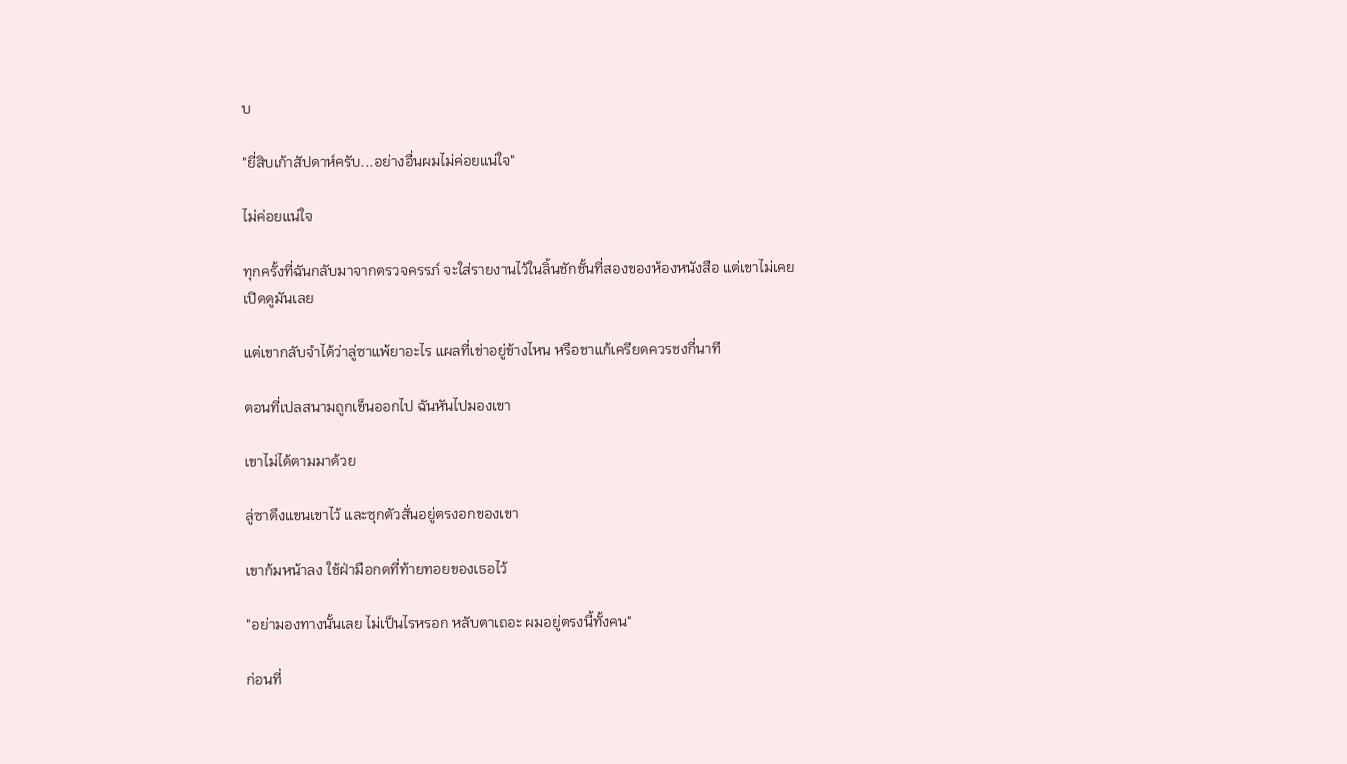บ

"ยี่สิบเก้าสัปดาห์ครับ...อย่างอื่นผมไม่ค่อยแน่ใจ"

ไม่ค่อยแน่ใจ

ทุกครั้งที่ฉันกลับมาจากตรวจครรภ์ จะใส่รายงานไว้ในลิ้นชักชั้นที่สองของห้องหนังสือ แต่เขาไม่เคยเปิดดูมันเลย

แต่เขากลับจำได้ว่าลู่ซาแพ้ยาอะไร แผลที่เข่าอยู่ข้างไหน หรือชาแก้เครียดควรชงกี่นาที

ตอนที่เปลสนามถูกเข็นออกไป ฉันหันไปมองเขา

เขาไม่ได้ตามมาด้วย

ลู่ซาดึงแขนเขาไว้ และซุกตัวสั่นอยู่ตรงอกของเขา

เขาก้มหน้าลง ใช้ฝ่ามือกดที่ท้ายทอยของเธอไว้

"อย่ามองทางนั้นเลย ไม่เป็นไรหรอก หลับตาเถอะ ผมอยู่ตรงนี้ทั้งคน"

ก่อนที่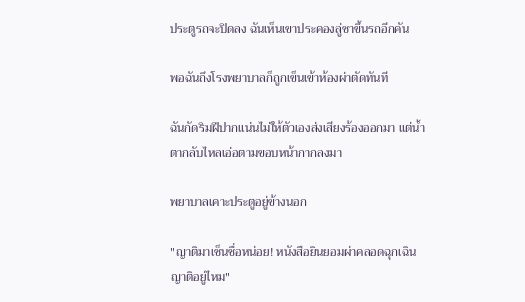ประตูรถจะปิดลง ฉันเห็นเขาประคองลู่ซาขึ้นรถอีกคัน

พอฉันถึงโรงพยาบาลก็ถูกเข็นเข้าห้องผ่าตัดทันที

ฉันกัดริมฝีปากแน่นไม่ให้ตัวเองส่งเสียงร้องออกมา แต่น้ำตากลับไหลเอ่อตามขอบหน้ากากลงมา

พยาบาลเคาะประตูอยู่ข้างนอก

"ญาติมาเซ็นชื่อหน่อย! หนังสือยินยอมผ่าคลอดฉุกเฉิน ญาติอยู่ไหม"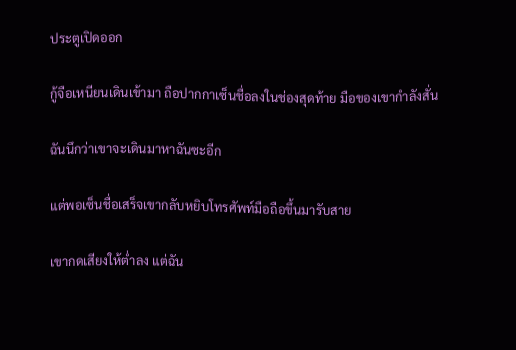ประตูเปิดออก

กู้จือเหนียนเดินเข้ามา ถือปากกาเซ็นชื่อลงในช่องสุดท้าย มือของเขากำลังสั่น

ฉันนึกว่าเขาจะเดินมาหาฉันซะอีก

แต่พอเซ็นชื่อเสร็จเขากลับหยิบโทรศัพท์มือถือขึ้นมารับสาย

เขากดเสียงให้ต่ำลง แต่ฉัน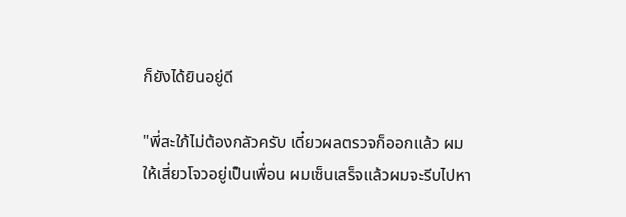ก็ยังได้ยินอยู่ดี

"พี่สะใภ้ไม่ต้องกลัวครับ เดี๋ยวผลตรวจก็ออกแล้ว ผมให้เสี่ยวโจวอยู่เป็นเพื่อน ผมเซ็นเสร็จแล้วผมจะรีบไปหา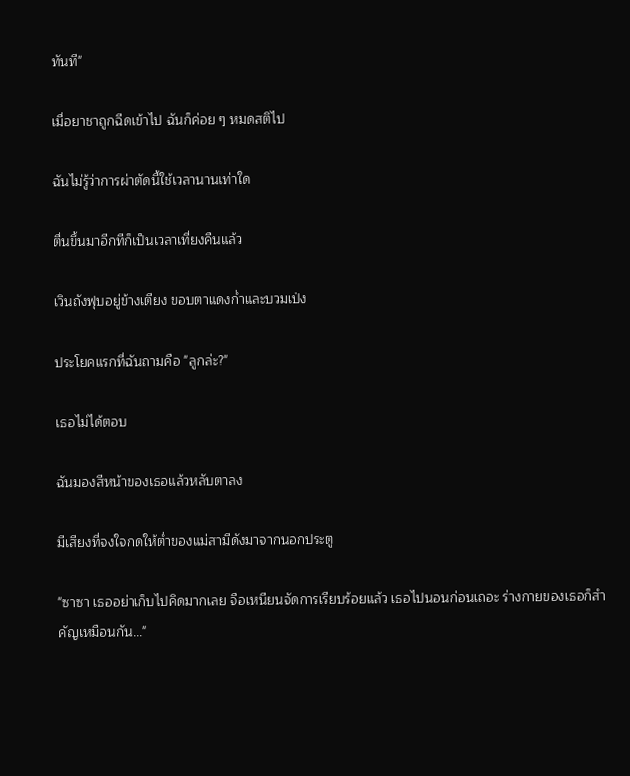ทันที"

เมื่อยาชาถูกฉีดเข้าไป ฉันก็ค่อย ๆ หมดสติไป

ฉันไม่รู้ว่าการผ่าตัดนี้ใช้เวลานานเท่าใด

ตื่นขึ้นมาอีกทีก็เป็นเวลาเที่ยงคืนแล้ว

เวินถังฟุบอยู่ข้างเตียง ขอบตาแดงก่ำและบวมเป่ง

ประโยคแรกที่ฉันถามคือ "ลูกล่ะ?"

เธอไม่ได้ตอบ

ฉันมองสีหน้าของเธอแล้วหลับตาลง

มีเสียงที่จงใจกดให้ต่ำของแม่สามีดังมาจากนอกประตู

"ซาซา เธออย่าเก็บไปคิดมากเลย จือเหนียนจัดการเรียบร้อยแล้ว เธอไปนอนก่อนเถอะ ร่างกายของเธอก็สำคัญเหมือนกัน..."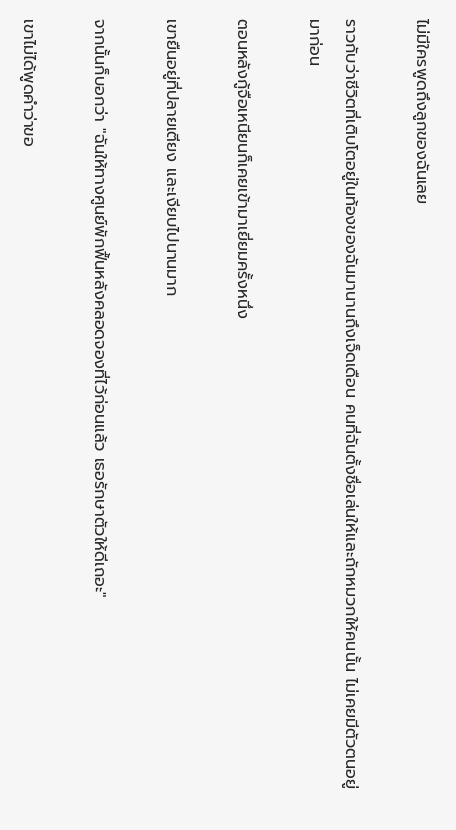ไม่มีใครพูดถึงลูกของฉันเลย

ราวกับว่าชีวิตที่เติบโตอยู่ในท้องของฉันมานานถึงเจ็ดเดือน คนที่ฉันตั้งชื่อเล่นให้และถักหมวกให้คนนั้น ไม่เคยมีตัวตนอยู่มาก่อน

ตอนหลังกู้จือเหนียนก็เคยเข้ามาเยี่ยมครั้งหนึ่ง

เขายืนอยู่ที่ปลายเตียง และเงียบไปนานมาก

จากนั้นก็บอกว่า "ฉันให้ทางศูนย์พักฟื้นหลังคลอดจองที่ไว้ก่อนแล้ว เธอรักษาตัวให้ดีเถอะ"

เขาไม่ได้พูดคำว่าขอ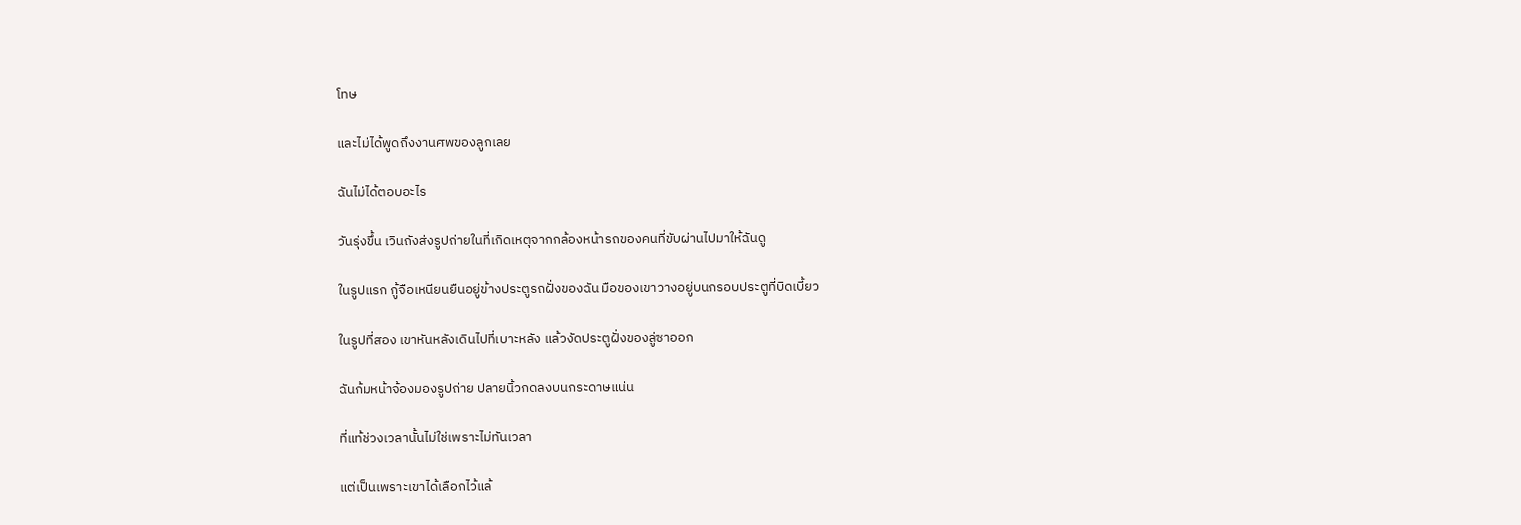โทษ

และไม่ได้พูดถึงงานศพของลูกเลย

ฉันไม่ได้ตอบอะไร

วันรุ่งขึ้น เวินถังส่งรูปถ่ายในที่เกิดเหตุจากกล้องหน้ารถของคนที่ขับผ่านไปมาให้ฉันดู

ในรูปแรก กู้จือเหนียนยืนอยู่ข้างประตูรถฝั่งของฉัน มือของเขาวางอยู่บนกรอบประตูที่บิดเบี้ยว

ในรูปที่สอง เขาหันหลังเดินไปที่เบาะหลัง แล้วงัดประตูฝั่งของลู่ซาออก

ฉันก้มหน้าจ้องมองรูปถ่าย ปลายนิ้วกดลงบนกระดาษแน่น

ที่แท้ช่วงเวลานั้นไม่ใช่เพราะไม่ทันเวลา

แต่เป็นเพราะเขาได้เลือกไว้แล้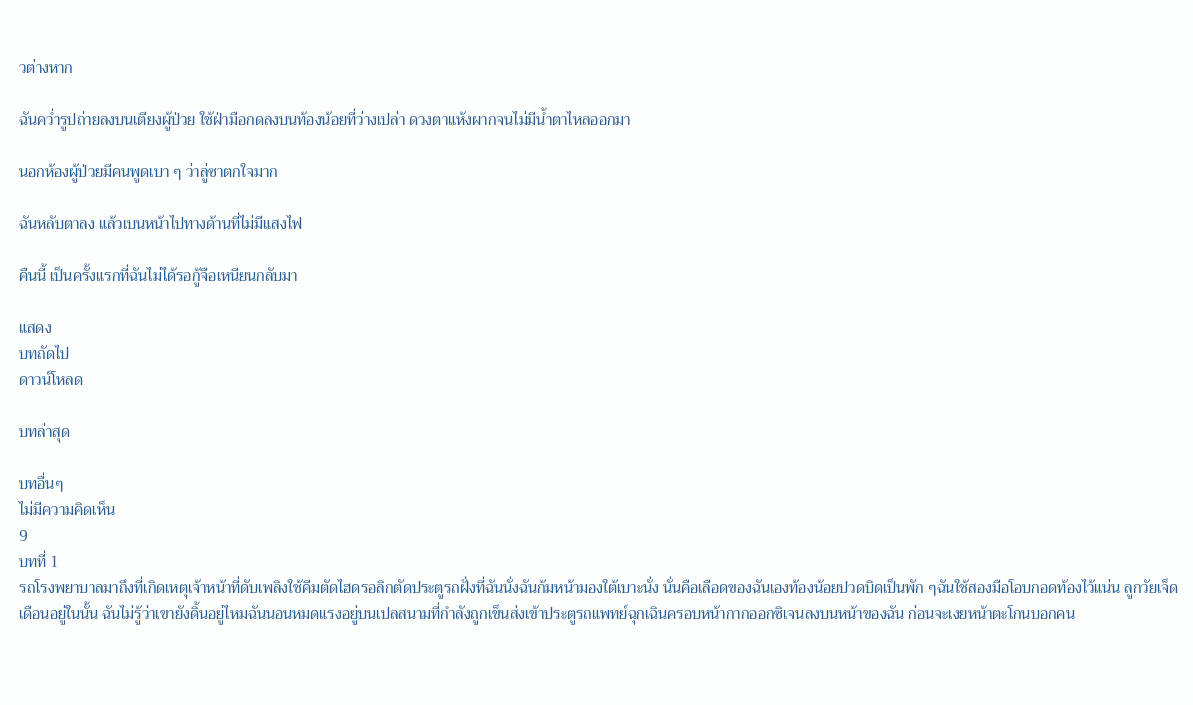วต่างหาก

ฉันคว่ำรูปถ่ายลงบนเตียงผู้ป่วย ใช้ฝ่ามือกดลงบนท้องน้อยที่ว่างเปล่า ดวงตาแห้งผากจนไม่มีน้ำตาไหลออกมา

นอกห้องผู้ป่วยมีคนพูดเบา ๆ ว่าลู่ซาตกใจมาก

ฉันหลับตาลง แล้วเบนหน้าไปทางด้านที่ไม่มีแสงไฟ

คืนนี้ เป็นครั้งแรกที่ฉันไม่ได้รอกู้จือเหนียนกลับมา

แสดง
บทถัดไป
ดาวน์โหลด

บทล่าสุด

บทอื่นๆ
ไม่มีความคิดเห็น
9
บทที่ 1
รถโรงพยาบาลมาถึงที่เกิดเหตุเจ้าหน้าที่ดับเพลิงใช้คีมตัดไฮดรอลิกตัดประตูรถฝั่งที่ฉันนั่งฉันก้มหน้ามองใต้เบาะนั่ง นั่นคือเลือดของฉันเองท้องน้อยปวดบิดเป็นพัก ๆฉันใช้สองมือโอบกอดท้องไว้แน่น ลูกวัยเจ็ดเดือนอยู่ในนั้น ฉันไม่รู้ว่าเขายังดิ้นอยู่ไหมฉันนอนหมดแรงอยู่บนเปลสนามที่กำลังถูกเข็นส่งเข้าประตูรถแพทย์ฉุกเฉินครอบหน้ากากออกซิเจนลงบนหน้าของฉัน ก่อนจะเงยหน้าตะโกนบอกคน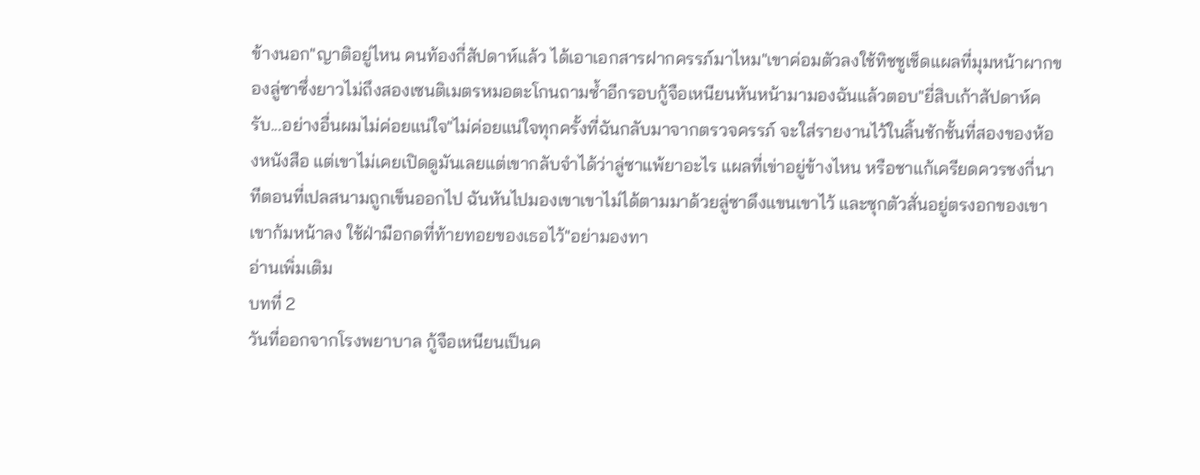ข้างนอก"ญาติอยู่ไหน คนท้องกี่สัปดาห์แล้ว ได้เอาเอกสารฝากครรภ์มาไหม"เขาค่อมตัวลงใช้ทิชชูเช็ดแผลที่มุมหน้าผากของลู่ซาซึ่งยาวไม่ถึงสองเซนติเมตรหมอตะโกนถามซ้ำอีกรอบกู้จือเหนียนหันหน้ามามองฉันแล้วตอบ"ยี่สิบเก้าสัปดาห์ครับ...อย่างอื่นผมไม่ค่อยแน่ใจ"ไม่ค่อยแน่ใจทุกครั้งที่ฉันกลับมาจากตรวจครรภ์ จะใส่รายงานไว้ในลิ้นชักชั้นที่สองของห้องหนังสือ แต่เขาไม่เคยเปิดดูมันเลยแต่เขากลับจำได้ว่าลู่ซาแพ้ยาอะไร แผลที่เข่าอยู่ข้างไหน หรือชาแก้เครียดควรชงกี่นาทีตอนที่เปลสนามถูกเข็นออกไป ฉันหันไปมองเขาเขาไม่ได้ตามมาด้วยลู่ซาดึงแขนเขาไว้ และซุกตัวสั่นอยู่ตรงอกของเขาเขาก้มหน้าลง ใช้ฝ่ามือกดที่ท้ายทอยของเธอไว้"อย่ามองทา
อ่านเพิ่มเติม
บทที่ 2
วันที่ออกจากโรงพยาบาล กู้จือเหนียนเป็นค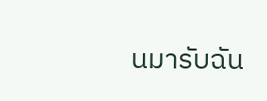นมารับฉัน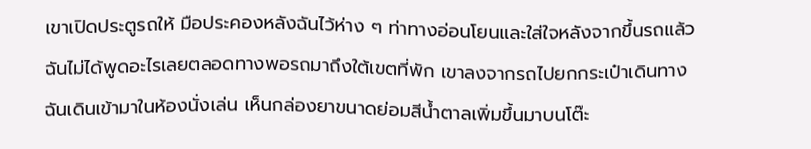เขาเปิดประตูรถให้ มือประคองหลังฉันไว้ห่าง ๆ ท่าทางอ่อนโยนและใส่ใจหลังจากขึ้นรถแล้ว ฉันไม่ได้พูดอะไรเลยตลอดทางพอรถมาถึงใต้เขตที่พัก เขาลงจากรถไปยกกระเป๋าเดินทางฉันเดินเข้ามาในห้องนั่งเล่น เห็นกล่องยาขนาดย่อมสีน้ำตาลเพิ่มขึ้นมาบนโต๊ะ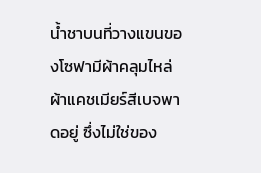น้ำชาบนที่วางแขนของโซฟามีผ้าคลุมไหล่ผ้าแคชเมียร์สีเบจพาดอยู่ ซึ่งไม่ใช่ของ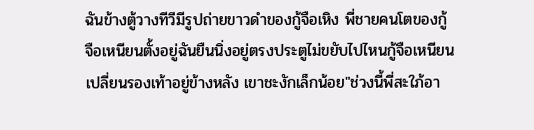ฉันข้างตู้วางทีวีมีรูปถ่ายขาวดำของกู้จือเหิง พี่ชายคนโตของกู้จือเหนียนตั้งอยู่ฉันยืนนิ่งอยู่ตรงประตูไม่ขยับไปไหนกู้จือเหนียนเปลี่ยนรองเท้าอยู่ข้างหลัง เขาชะงักเล็กน้อย"ช่วงนี้พี่สะใภ้อา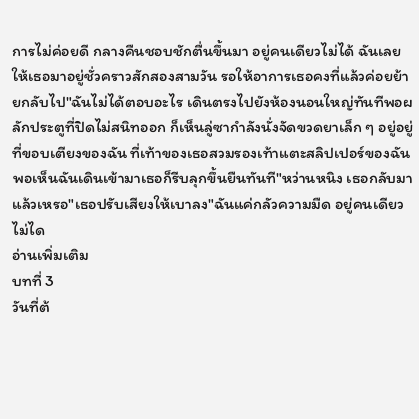การไม่ค่อยดี กลางคืนชอบชักตื่นขึ้นมา อยู่คนเดียวไม่ได้ ฉันเลยให้เธอมาอยู่ชั่วคราวสักสองสามวัน รอให้อาการเธอคงที่แล้วค่อยย้ายกลับไป"ฉันไม่ได้ตอบอะไร เดินตรงไปยังห้องนอนใหญ่ทันทีพอผลักประตูที่ปิดไม่สนิทออก ก็เห็นลู่ซากำลังนั่งจัดขวดยาเล็ก ๆ อยู่อยู่ที่ขอบเตียงของฉัน ที่เท้าของเธอสวมรองเท้าแตะสลิปเปอร์ของฉัน พอเห็นฉันเดินเข้ามาเธอก็รีบลุกขึ้นยืนทันที"หว่านหนิง เธอกลับมาแล้วเหรอ"เธอปรับเสียงให้เบาลง"ฉันแค่กลัวความมืด อยู่คนเดียวไม่ได
อ่านเพิ่มเติม
บทที่ 3
วันที่ต้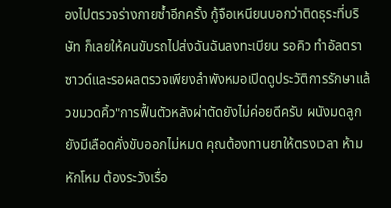องไปตรวจร่างกายซ้ำอีกครั้ง กู้จือเหนียนบอกว่าติดธุระที่บริษัท ก็เลยให้คนขับรถไปส่งฉันฉันลงทะเบียน รอคิว ทำอัลตราซาวด์และรอผลตรวจเพียงลำพังหมอเปิดดูประวัติการรักษาแล้วขมวดคิ้ว"การฟื้นตัวหลังผ่าตัดยังไม่ค่อยดีครับ ผนังมดลูกยังมีเลือดคั่งขับออกไม่หมด คุณต้องทานยาให้ตรงเวลา ห้ามหักโหม ต้องระวังเรื่อ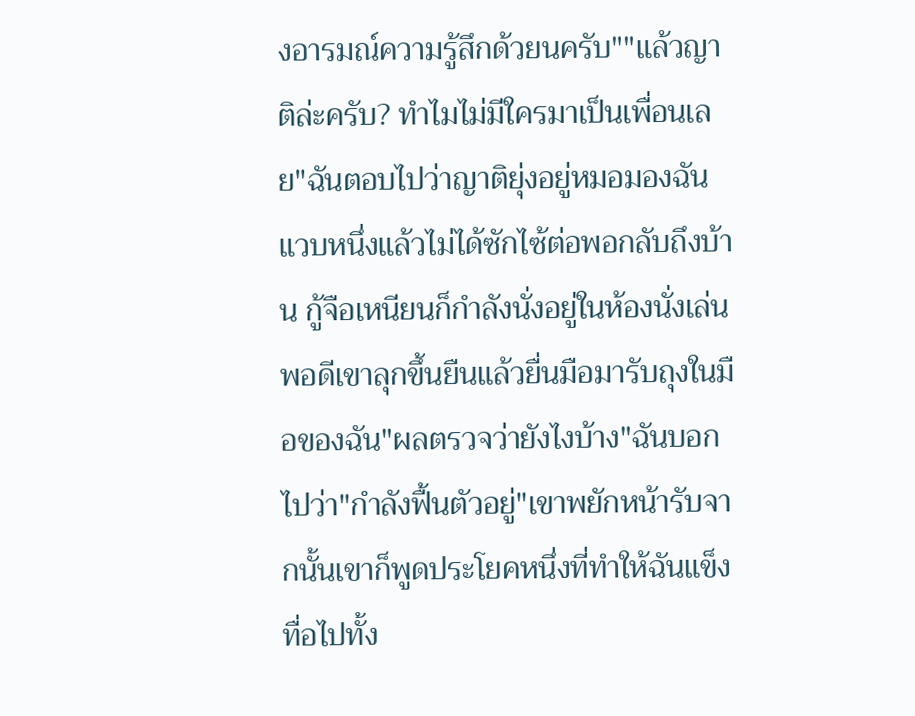งอารมณ์ความรู้สึกด้วยนครับ""แล้วญาติล่ะครับ? ทำไมไม่มีใครมาเป็นเพื่อนเลย"ฉันตอบไปว่าญาติยุ่งอยู่หมอมองฉันแวบหนึ่งแล้วไม่ได้ซักไซ้ต่อพอกลับถึงบ้าน กู้จือเหนียนก็กำลังนั่งอยู่ในห้องนั่งเล่นพอดีเขาลุกขึ้นยืนแล้วยื่นมือมารับถุงในมือของฉัน"ผลตรวจว่ายังไงบ้าง"ฉันบอกไปว่า"กำลังฟื้นตัวอยู่"เขาพยักหน้ารับจากนั้นเขาก็พูดประโยคหนึ่งที่ทำให้ฉันแข็งทื่อไปทั้ง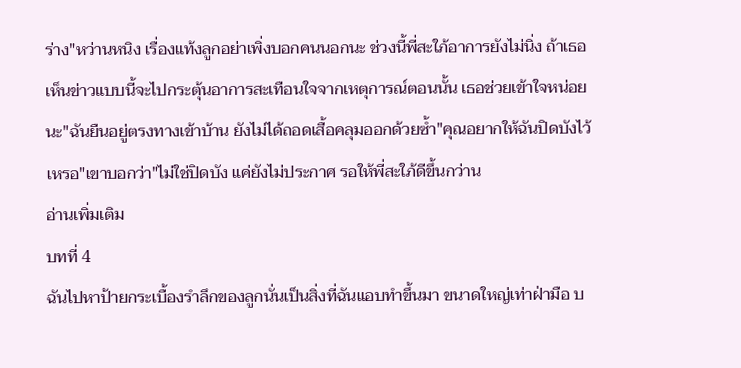ร่าง"หว่านหนิง เรื่องแท้งลูกอย่าเพิ่งบอกคนนอกนะ ช่วงนี้พี่สะใภ้อาการยังไม่นิ่ง ถ้าเธอเห็นข่าวแบบนี้จะไปกระตุ้นอาการสะเทือนใจจากเหตุการณ์ตอนนั้น เธอช่วยเข้าใจหน่อยนะ"ฉันยืนอยู่ตรงทางเข้าบ้าน ยังไม่ได้ถอดเสื้อคลุมออกด้วยซ้ำ"คุณอยากให้ฉันปิดบังไว้เหรอ"เขาบอกว่า"ไม่ใช่ปิดบัง แค่ยังไม่ประกาศ รอให้พี่สะใภ้ดีขึ้นกว่าน
อ่านเพิ่มเติม
บทที่ 4
ฉันไปหาป้ายกระเบื้องรำลึกของลูกนั่นเป็นสิ่งที่ฉันแอบทำขึ้นมา ขนาดใหญ่เท่าฝ่ามือ บ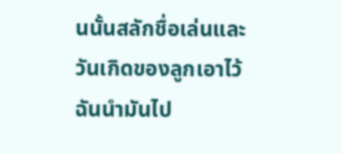นนั้นสลักชื่อเล่นและวันเกิดของลูกเอาไว้ฉันนำมันไป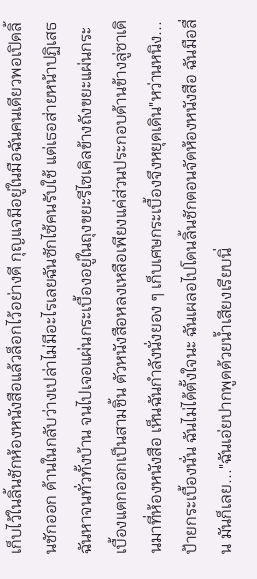เก็บไว้ในลิ้นชักห้องหนังสือแล้วล็อกไว้อย่างดี กุญแจมีอยู่ในมือฉันคนเดียวพอเปิดลิ้นชักออก ด้านในกลับว่างเปล่าไม่มีอะไรเลยฉันซักไซ้คนรับใช้ แต่เธอส่ายหน้าปฏิเสธฉันหาจนทั่วทั้งบ้าน จนไปเจอแผ่นกระเบื้องอยู่ในถุงขยะรีไซเคิลข้างถังขยะแผ่นกระเบื้องแตกออกเป็นสามชิ้น ตัวหนังสือหลงเหลือเพียงแค่ส่วนประกอบด้านข้างลู่ซาเดินมาที่ห้องหนังสือ เห็นฉันกำลังนั่งยอง ๆ เก็บเศษกระเบื้องจึงหยุดเดิน"หว่านหนิง... ป้ายกระเบื้องนั่น ฉันไม่ได้ตั้งใจนะ ฉันเผลอไปโดนลิ้นชักตอนจัดห้องหนังสือ ฉันมือลื่น มันก็เลย..."ฉันเอ่ยปากพูดด้วยน้ำเสียงเรียบนิ่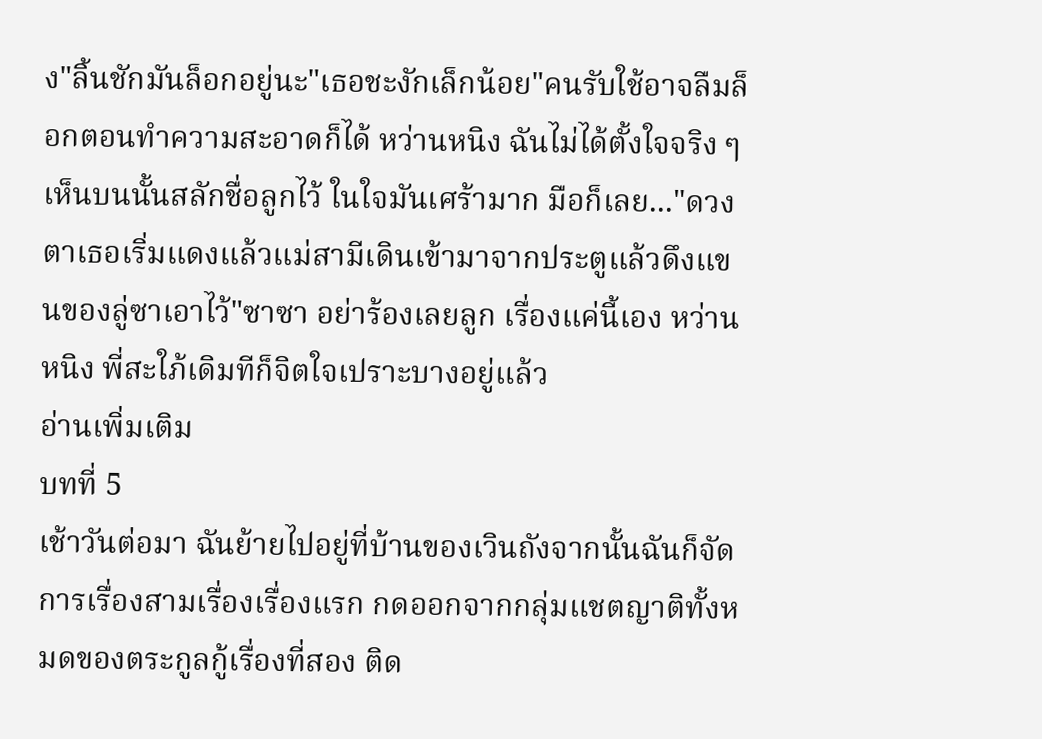ง"ลิ้นชักมันล็อกอยู่นะ"เธอชะงักเล็กน้อย"คนรับใช้อาจลืมล็อกตอนทำความสะอาดก็ได้ หว่านหนิง ฉันไม่ได้ตั้งใจจริง ๆ เห็นบนนั้นสลักชื่อลูกไว้ ในใจมันเศร้ามาก มือก็เลย..."ดวงตาเธอเริ่มแดงแล้วแม่สามีเดินเข้ามาจากประตูแล้วดึงแขนของลู่ซาเอาไว้"ซาซา อย่าร้องเลยลูก เรื่องแค่นี้เอง หว่านหนิง พี่สะใภ้เดิมทีก็จิตใจเปราะบางอยู่แล้ว
อ่านเพิ่มเติม
บทที่ 5
เช้าวันต่อมา ฉันย้ายไปอยู่ที่บ้านของเวินถังจากนั้นฉันก็จัดการเรื่องสามเรื่องเรื่องแรก กดออกจากกลุ่มแชตญาติทั้งหมดของตระกูลกู้เรื่องที่สอง ติด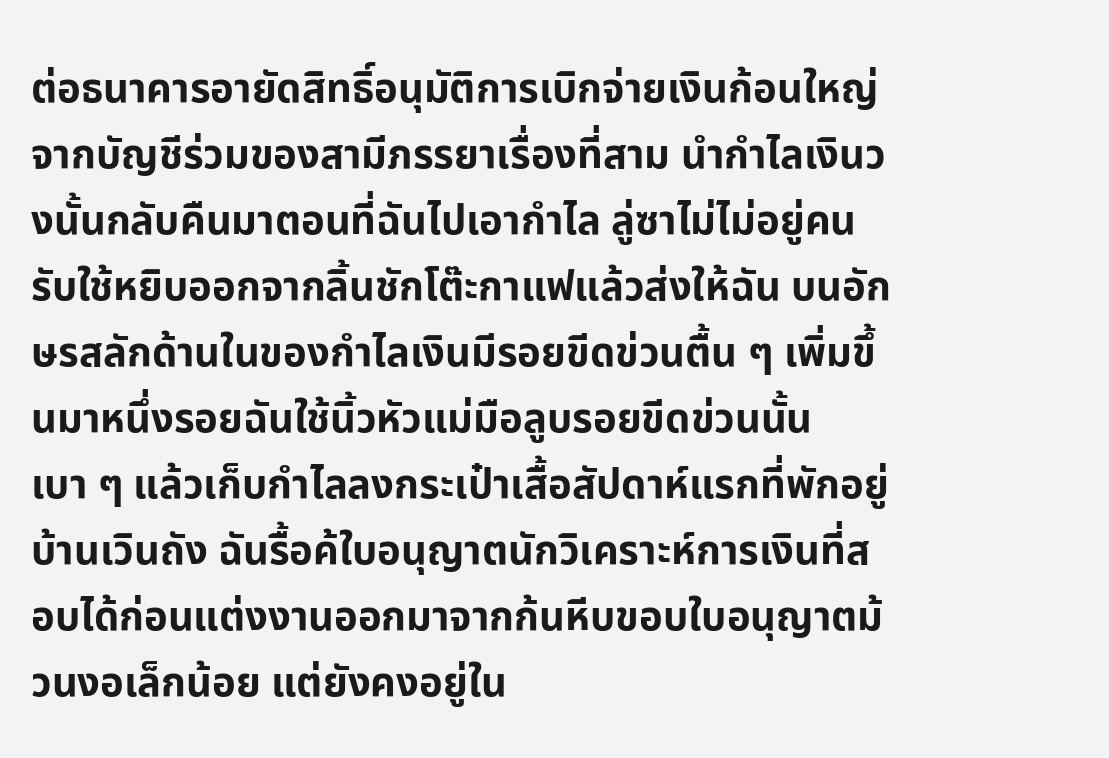ต่อธนาคารอายัดสิทธิ์อนุมัติการเบิกจ่ายเงินก้อนใหญ่จากบัญชีร่วมของสามีภรรยาเรื่องที่สาม นำกำไลเงินวงนั้นกลับคืนมาตอนที่ฉันไปเอากำไล ลู่ซาไม่ไม่อยู่คนรับใช้หยิบออกจากลิ้นชักโต๊ะกาแฟแล้วส่งให้ฉัน บนอักษรสลักด้านในของกำไลเงินมีรอยขีดข่วนตื้น ๆ เพิ่มขึ้นมาหนึ่งรอยฉันใช้นิ้วหัวแม่มือลูบรอยขีดข่วนนั้นเบา ๆ แล้วเก็บกำไลลงกระเป๋าเสื้อสัปดาห์แรกที่พักอยู่บ้านเวินถัง ฉันรื้อค้ใบอนุญาตนักวิเคราะห์การเงินที่สอบได้ก่อนแต่งงานออกมาจากก้นหีบขอบใบอนุญาตม้วนงอเล็กน้อย แต่ยังคงอยู่ใน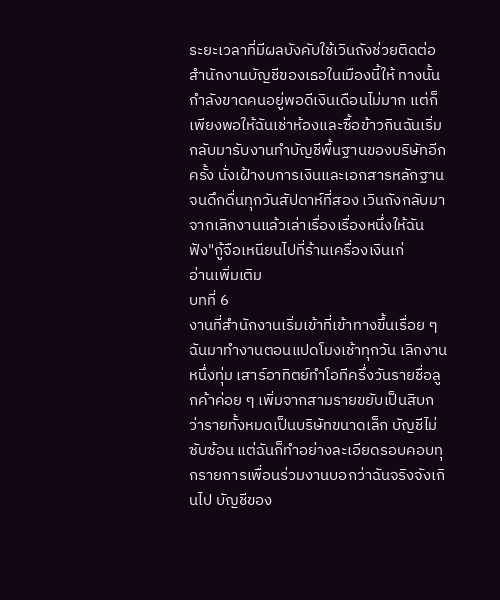ระยะเวลาที่มีผลบังคับใช้เวินถังช่วยติดต่อสำนักงานบัญชีของเธอในเมืองนี้ให้ ทางนั้นกำลังขาดคนอยู่พอดีเงินเดือนไม่มาก แต่ก็เพียงพอให้ฉันเช่าห้องและซื้อข้าวกินฉันเริ่มกลับมารับงานทำบัญชีพื้นฐานของบริษัทอีกครั้ง นั่งเฝ้างบการเงินและเอกสารหลักฐานจนดึกดื่นทุกวันสัปดาห์ที่สอง เวินถังกลับมาจากเลิกงานแล้วเล่าเรื่องเรื่องหนึ่งให้ฉันฟัง"กู้จือเหนียนไปที่ร้านเครื่องเงินเก่
อ่านเพิ่มเติม
บทที่ 6
งานที่สำนักงานเริ่มเข้าที่เข้าทางขึ้นเรื่อย ๆฉันมาทำงานตอนแปดโมงเช้าทุกวัน เลิกงานหนึ่งทุ่ม เสาร์อาทิตย์ทำโอทีครึ่งวันรายชื่อลูกค้าค่อย ๆ เพิ่มจากสามรายขยับเป็นสิบกว่ารายทั้งหมดเป็นบริษัทขนาดเล็ก บัญชีไม่ซับซ้อน แต่ฉันก็ทำอย่างละเอียดรอบคอบทุกรายการเพื่อนร่วมงานบอกว่าฉันจริงจังเกินไป บัญชีของ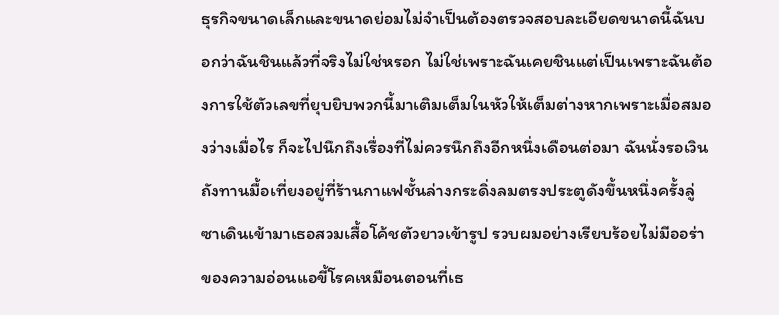ธุรกิจขนาดเล็กและขนาดย่อมไม่จำเป็นต้องตรวจสอบละเอียดขนาดนี้ฉันบอกว่าฉันชินแล้วที่จริงไม่ใช่หรอก ไม่ใช่เพราะฉันเคยชินแต่เป็นเพราะฉันต้องการใช้ตัวเลขที่ยุบยิบพวกนี้มาเติมเต็มในหัวให้เต็มต่างหากเพราะเมื่อสมองว่างเมื่อไร ก็จะไปนึกถึงเรื่องที่ไม่ควรนึกถึงอีกหนึ่งเดือนต่อมา ฉันนั่งรอเวินถังทานมื้อเที่ยงอยู่ที่ร้านกาแฟชั้นล่างกระดิ่งลมตรงประตูดังขึ้นหนึ่งครั้งลู่ซาเดินเข้ามาเธอสวมเสื้อโค้ชตัวยาวเข้ารูป รวบผมอย่างเรียบร้อยไม่มีออร่าของความอ่อนแอขี้โรคเหมือนตอนที่เธ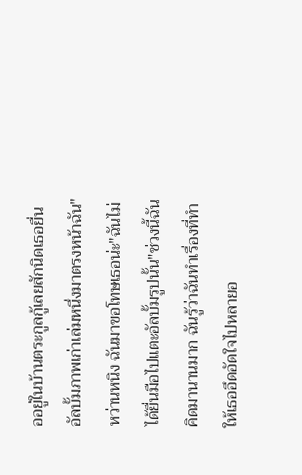ออยู่ในบ้านตระกูลกู้เลยสักนิดเธอยื่นอัลบั้มภาพเก่าเล่มหนึ่งมาตรงหน้าฉัน"หว่านหนิง ฉันมาขอโทษเธอน่ะ"ฉันไม่ได้ยื่นมือไปแตะอัลบั้มรูปนั้น"ช่วงนี้ฉันคิดมานานมาก ฉันรู้ว่าฉันทำเรื่องที่ทำให้เธออึดอัดใจไปหลายอ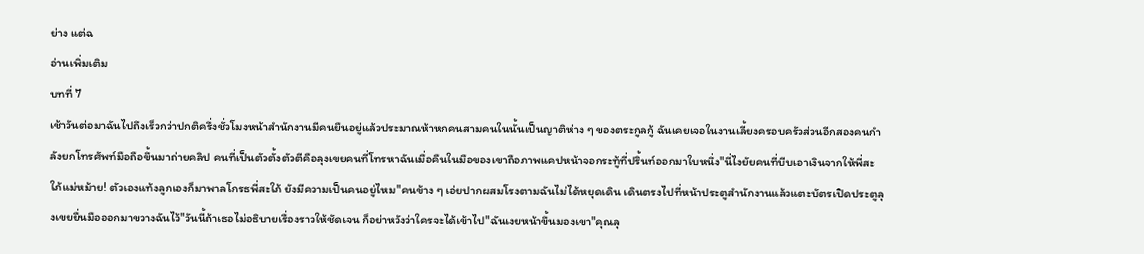ย่าง แต่ฉ
อ่านเพิ่มเติม
บทที่ 7
เช้าวันต่อมาฉันไปถึงเร็วกว่าปกติครึ่งชั่วโมงหน้าสำนักงานมีคนยืนอยู่แล้วประมาณห้าหกคนสามคนในนั้นเป็นญาติห่าง ๆ ของตระกูลกู้ ฉันเคยเจอในงานเลี้ยงครอบครัวส่วนอีกสองคนกำลังยกโทรศัพท์มือถือขึ้นมาถ่ายคลิป คนที่เป็นตัวตั้งตัวตีคือลุงเขยคนที่โทรหาฉันเมื่อคืนในมือของเขาถือภาพแคปหน้าจอกระทู้ที่ปริ้นท์ออกมาใบหนึ่ง"นี่ไงยัยคนที่บีบเอาเงินจากให้พี่สะใภ้แม่หม้าย! ตัวเองแท้งลูกเองก็มาพาลโกรธพี่สะใภ้ ยังมีความเป็นคนอยู่ไหม"คนข้าง ๆ เอ่ยปากผสมโรงตามฉันไม่ได้หยุดเดิน เดินตรงไปที่หน้าประตูสำนักงานแล้วแตะบัตรเปิดประตูลุงเขยยื่นมือออกมาขวางฉันไว้"วันนี้ถ้าเธอไม่อธิบายเรื่องราวให้ชัดเจน ก็อย่าหวังว่าใครจะได้เข้าไป"ฉันเงยหน้าขึ้นมองเขา"คุณลุ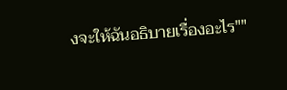งจะให้ฉันอธิบายเรื่องอะไร""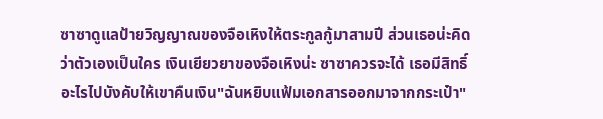ซาซาดูแลป้ายวิญญาณของจือเหิงให้ตระกูลกู้มาสามปี ส่วนเธอน่ะคิดว่าตัวเองเป็นใคร เงินเยียวยาของจือเหิงน่ะ ซาซาควรจะได้ เธอมีสิทธิ์อะไรไปบังคับให้เขาคืนเงิน"ฉันหยิบแฟ้มเอกสารออกมาจากกระเป๋า"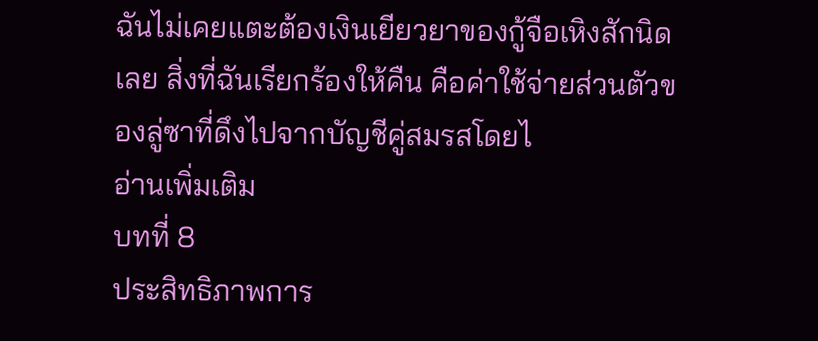ฉันไม่เคยแตะต้องเงินเยียวยาของกู้จือเหิงสักนิดเลย สิ่งที่ฉันเรียกร้องให้คืน คือค่าใช้จ่ายส่วนตัวของลู่ซาที่ดึงไปจากบัญชีคู่สมรสโดยไ
อ่านเพิ่มเติม
บทที่ 8
ประสิทธิภาพการ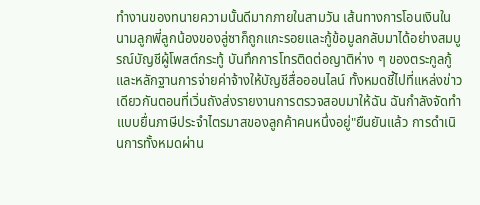ทำงานของทนายความนั้นดีมากภายในสามวัน เส้นทางการโอนเงินในนามลูกพี่ลูกน้องของลู่ซาก็ถูกแกะรอยและกู้ข้อมูลกลับมาได้อย่างสมบูรณ์บัญชีผู้โพสต์กระทู้ บันทึกการโทรติดต่อญาติห่าง ๆ ของตระกูลกู้ และหลักฐานการจ่ายค่าจ้างให้บัญชีสื่อออนไลน์ ทั้งหมดชี้ไปที่แหล่งข่าวเดียวกันตอนที่เวิ่นถังส่งรายงานการตรวจสอบมาให้ฉัน ฉันกำลังจัดทำแบบยื่นภาษีประจำไตรมาสของลูกค้าคนหนึ่งอยู่"ยืนยันแล้ว การดำเนินการทั้งหมดผ่าน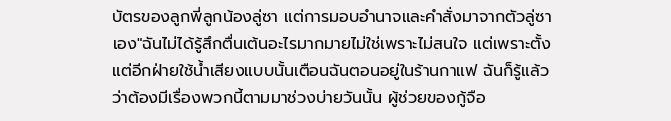บัตรของลูกพี่ลูกน้องลู่ซา แต่การมอบอำนาจและคำสั่งมาจากตัวลู่ซาเอง"ฉันไม่ได้รู้สึกตื่นเต้นอะไรมากมายไม่ใช่เพราะไม่สนใจ แต่เพราะตั้งแต่อีกฝ่ายใช้น้ำเสียงแบบนั้นเตือนฉันตอนอยู่ในร้านกาแฟ ฉันก็รู้แล้วว่าต้องมีเรื่องพวกนี้ตามมาช่วงบ่ายวันนั้น ผู้ช่วยของกู้จือ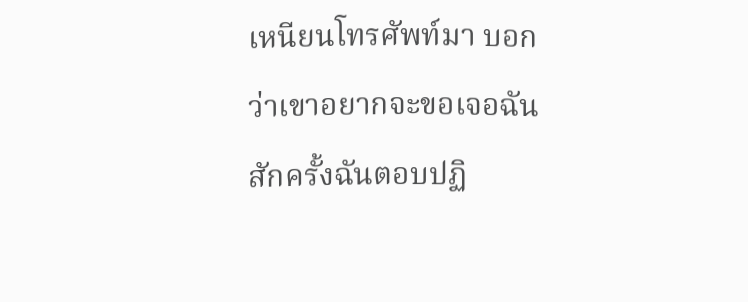เหนียนโทรศัพท์มา บอกว่าเขาอยากจะขอเจอฉันสักครั้งฉันตอบปฏิ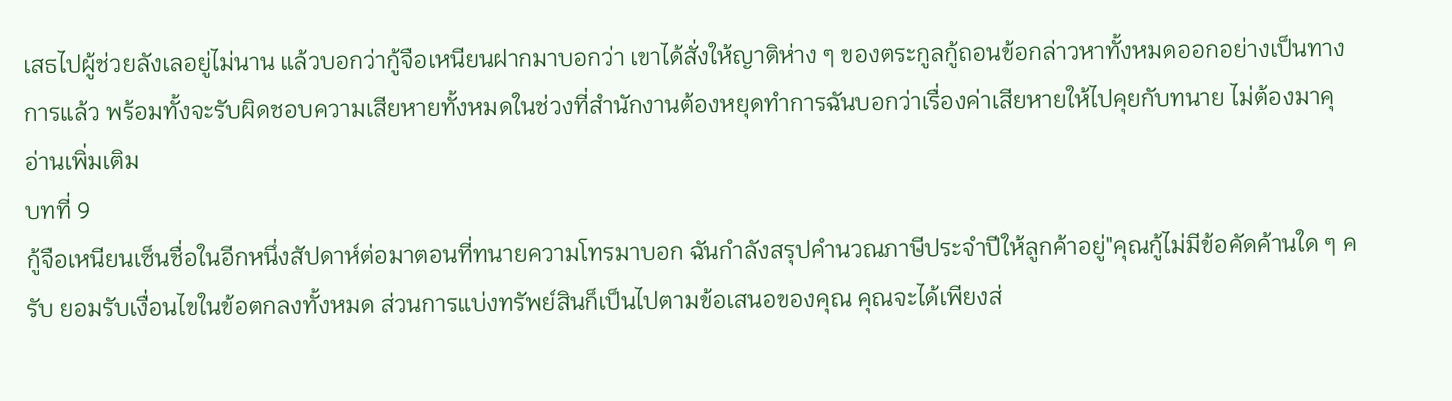เสธไปผู้ช่วยลังเลอยู่ไม่นาน แล้วบอกว่ากู้จือเหนียนฝากมาบอกว่า เขาได้สั่งให้ญาติห่าง ๆ ของตระกูลกู้ถอนข้อกล่าวหาทั้งหมดออกอย่างเป็นทางการแล้ว พร้อมทั้งจะรับผิดชอบความเสียหายทั้งหมดในช่วงที่สำนักงานต้องหยุดทำการฉันบอกว่าเรื่องค่าเสียหายให้ไปคุยกับทนาย ไม่ต้องมาคุ
อ่านเพิ่มเติม
บทที่ 9
กู้จือเหนียนเซ็นชื่อในอีกหนึ่งสัปดาห์ต่อมาตอนที่ทนายความโทรมาบอก ฉันกำลังสรุปคำนวณภาษีประจำปีให้ลูกค้าอยู่"คุณกู้ไม่มีข้อคัดค้านใด ๆ ครับ ยอมรับเงื่อนไขในข้อตกลงทั้งหมด ส่วนการแบ่งทรัพย์สินก็เป็นไปตามข้อเสนอของคุณ คุณจะได้เพียงส่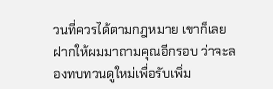วนที่ควรได้ตามกฎหมาย เขาก็เลยฝากให้ผมมาถามคุณอีกรอบ ว่าจะลองทบทวนดูใหม่เพื่อรับเพิ่ม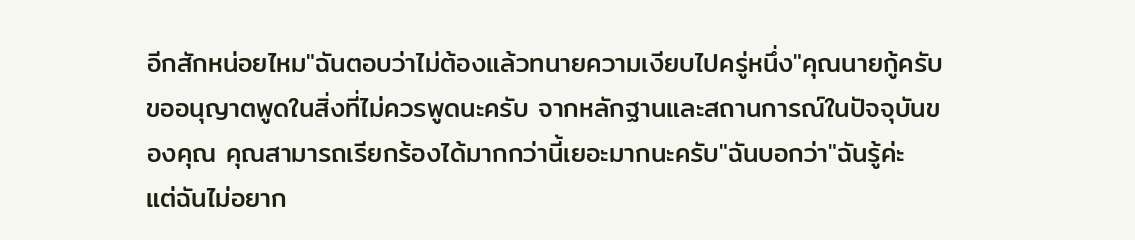อีกสักหน่อยไหม"ฉันตอบว่าไม่ต้องแล้วทนายความเงียบไปครู่หนึ่ง"คุณนายกู้ครับ ขออนุญาตพูดในสิ่งที่ไม่ควรพูดนะครับ จากหลักฐานและสถานการณ์ในปัจจุบันของคุณ คุณสามารถเรียกร้องได้มากกว่านี้เยอะมากนะครับ"ฉันบอกว่า"ฉันรู้ค่ะ แต่ฉันไม่อยาก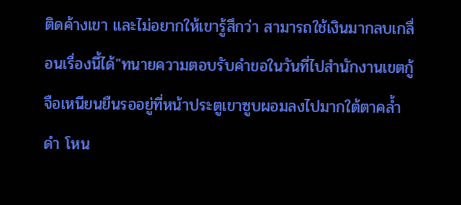ติดค้างเขา และไม่อยากให้เขารู้สึกว่า สามารถใช้เงินมากลบเกลื่อนเรื่องนี้ได้"ทนายความตอบรับคำขอในวันที่ไปสำนักงานเขตกู้จือเหนียนยืนรออยู่ที่หน้าประตูเขาซูบผอมลงไปมากใต้ตาคล้ำดำ โหน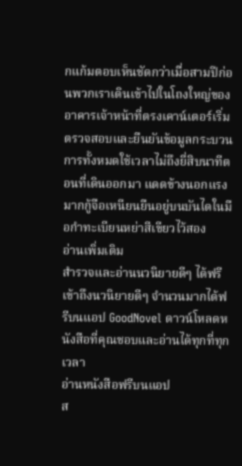กแก้มตอบเห็นชัดกว่าเมื่อสามปีก่อนพวกเราเดินเข้าไปในโถงใหญ่ของอาคารเจ้าหน้าที่ตรงเคาน์เตอร์เริ่มตรวจสอบและยืนยันข้อมูลกระบวนการทั้งหมดใช้เวลาไม่ถึงยี่สิบนาทีตอนที่เดินออกมา แดดข้างนอกแรงมากกู้จือเหนียนยืนอยู่บนบันไดในมือกำทะเบียนหย่าสีเขียวไว้สอง
อ่านเพิ่มเติม
สำรวจและอ่านนวนิยายดีๆ ได้ฟรี
เข้าถึงนวนิยายดีๆ จำนวนมากได้ฟรีบนแอป GoodNovel ดาวน์โหลดหนังสือที่คุณชอบและอ่านได้ทุกที่ทุกเวลา
อ่านหนังสือฟรีบนแอป
ส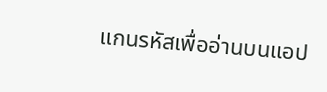แกนรหัสเพื่ออ่านบนแอป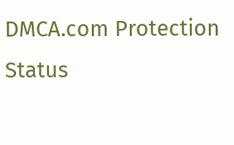DMCA.com Protection Status